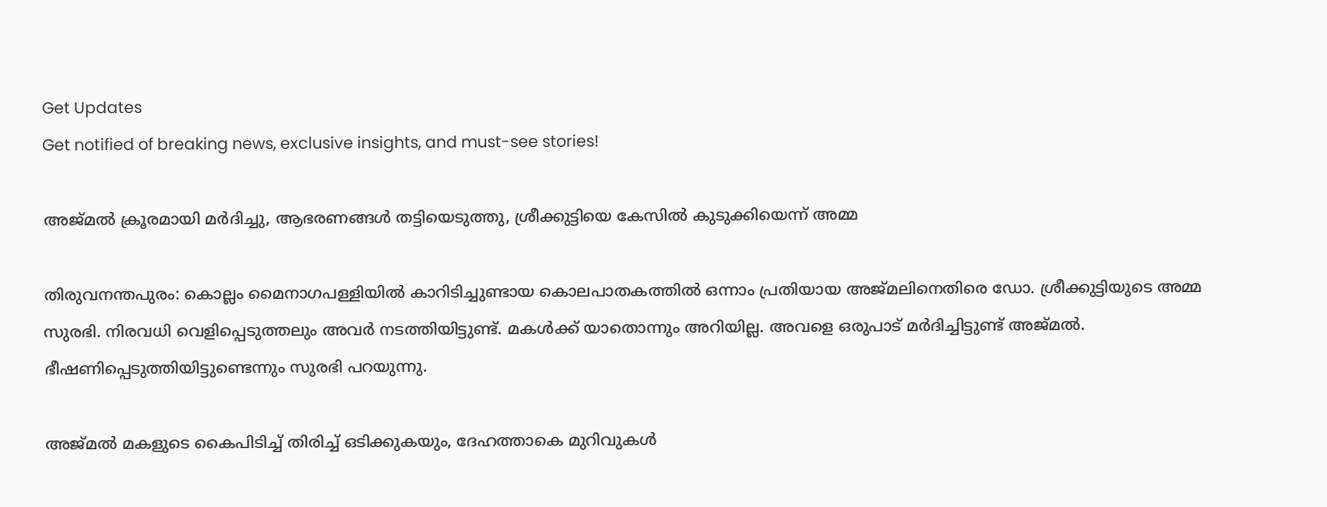Get Updates
Get notified of breaking news, exclusive insights, and must-see stories!

അജ്മല്‍ ക്രൂരമായി മര്‍ദിച്ചു, ആഭരണങ്ങള്‍ തട്ടിയെടുത്തു, ശ്രീക്കുട്ടിയെ കേസില്‍ കുടുക്കിയെന്ന് അമ്മ

തിരുവനന്തപുരം: കൊല്ലം മൈനാഗപള്ളിയില്‍ കാറിടിച്ചുണ്ടായ കൊലപാതകത്തില്‍ ഒന്നാം പ്രതിയായ അജ്മലിനെതിരെ ഡോ. ശ്രീക്കുട്ടിയുടെ അമ്മ സുരഭി. നിരവധി വെളിപ്പെടുത്തലും അവര്‍ നടത്തിയിട്ടുണ്ട്. മകള്‍ക്ക് യാതൊന്നും അറിയില്ല. അവളെ ഒരുപാട് മര്‍ദിച്ചിട്ടുണ്ട് അജ്മല്‍. ഭീഷണിപ്പെടുത്തിയിട്ടുണ്ടെന്നും സുരഭി പറയുന്നു.

അജ്മല്‍ മകളുടെ കൈപിടിച്ച് തിരിച്ച് ഒടിക്കുകയും, ദേഹത്താകെ മുറിവുകള്‍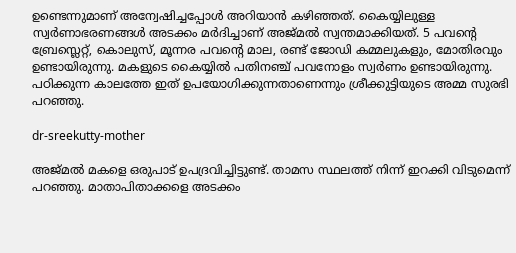ഉണ്ടെന്നുമാണ് അന്വേഷിച്ചപ്പോള്‍ അറിയാന്‍ കഴിഞ്ഞത്. കൈയ്യിലുള്ള സ്വര്‍ണാഭരണങ്ങള്‍ അടക്കം മര്‍ദിച്ചാണ് അജ്മല്‍ സ്വന്തമാക്കിയത്. 5 പവന്റെ ബ്രേസ്ലെറ്റ്, കൊലുസ്, മൂന്നര പവന്റെ മാല, രണ്ട് ജോഡി കമ്മലുകളും, മോതിരവും ഉണ്ടായിരുന്നു. മകളുടെ കൈയ്യില്‍ പതിനഞ്ച് പവനോളം സ്വർണം ഉണ്ടായിരുന്നു. പഠിക്കുന്ന കാലത്തേ ഇത് ഉപയോഗിക്കുന്നതാണെന്നും ശ്രീക്കുട്ടിയുടെ അമ്മ സുരഭി പറഞ്ഞു.

dr-sreekutty-mother

അജ്മല്‍ മകളെ ഒരുപാട് ഉപദ്രവിച്ചിട്ടുണ്ട്. താമസ സ്ഥലത്ത് നിന്ന് ഇറക്കി വിടുമെന്ന് പറഞ്ഞു. മാതാപിതാക്കളെ അടക്കം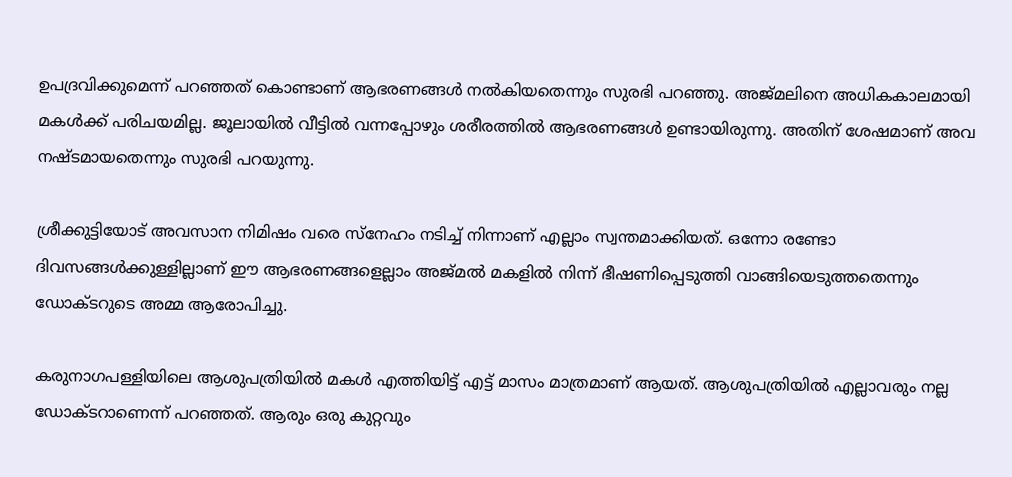ഉപദ്രവിക്കുമെന്ന് പറഞ്ഞത് കൊണ്ടാണ് ആഭരണങ്ങള്‍ നല്‍കിയതെന്നും സുരഭി പറഞ്ഞു. അജ്മലിനെ അധികകാലമായി മകള്‍ക്ക് പരിചയമില്ല. ജൂലായില്‍ വീട്ടില്‍ വന്നപ്പോഴും ശരീരത്തില്‍ ആഭരണങ്ങള്‍ ഉണ്ടായിരുന്നു. അതിന് ശേഷമാണ് അവ നഷ്ടമായതെന്നും സുരഭി പറയുന്നു.

ശ്രീക്കുട്ടിയോട് അവസാന നിമിഷം വരെ സ്‌നേഹം നടിച്ച് നിന്നാണ് എല്ലാം സ്വന്തമാക്കിയത്. ഒന്നോ രണ്ടോ ദിവസങ്ങള്‍ക്കുള്ളില്ലാണ് ഈ ആഭരണങ്ങളെല്ലാം അജ്മല്‍ മകളില്‍ നിന്ന് ഭീഷണിപ്പെടുത്തി വാങ്ങിയെടുത്തതെന്നും ഡോക്ടറുടെ അമ്മ ആരോപിച്ചു.

കരുനാഗപള്ളിയിലെ ആശുപത്രിയില്‍ മകള്‍ എത്തിയിട്ട് എട്ട് മാസം മാത്രമാണ് ആയത്. ആശുപത്രിയില്‍ എല്ലാവരും നല്ല ഡോക്ടറാണെന്ന് പറഞ്ഞത്. ആരും ഒരു കുറ്റവും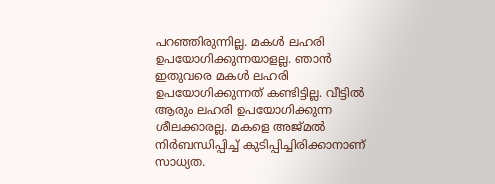പറഞ്ഞിരുന്നില്ല. മകള്‍ ലഹരി ഉപയോഗിക്കുന്നയാളല്ല. ഞാന്‍ ഇതുവരെ മകള്‍ ലഹരി ഉപയോഗിക്കുന്നത് കണ്ടിട്ടില്ല. വീട്ടില്‍ ആരും ലഹരി ഉപയോഗിക്കുന്ന ശീലക്കാരല്ല. മകളെ അജ്മല്‍ നിര്‍ബന്ധിപ്പിച്ച് കുടിപ്പിച്ചിരിക്കാനാണ് സാധ്യത.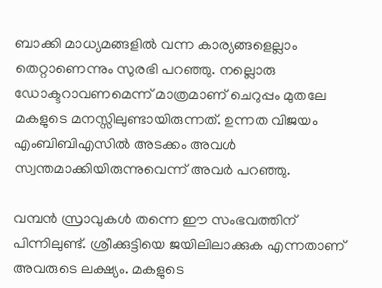ബാക്കി മാധ്യമങ്ങളില്‍ വന്ന കാര്യങ്ങളെല്ലാം തെറ്റാണെന്നും സുരഭി പറഞ്ഞു. നല്ലൊരു ഡോക്ടറാവണമെന്ന് മാത്രമാണ് ചെറുപ്പം മുതലേ മകളുടെ മനസ്സിലുണ്ടായിരുന്നത്. ഉന്നത വിജയം എംബിബിഎസില്‍ അടക്കം അവള്‍ സ്വന്തമാക്കിയിരുന്നുവെന്ന് അവര്‍ പറഞ്ഞു.

വമ്പന്‍ സ്രാവുകള്‍ തന്നെ ഈ സംഭവത്തിന് പിന്നിലുണ്ട്. ശ്രീക്കുട്ടിയെ ജയിലിലാക്കുക എന്നതാണ് അവരുടെ ലക്ഷ്യം. മകളുടെ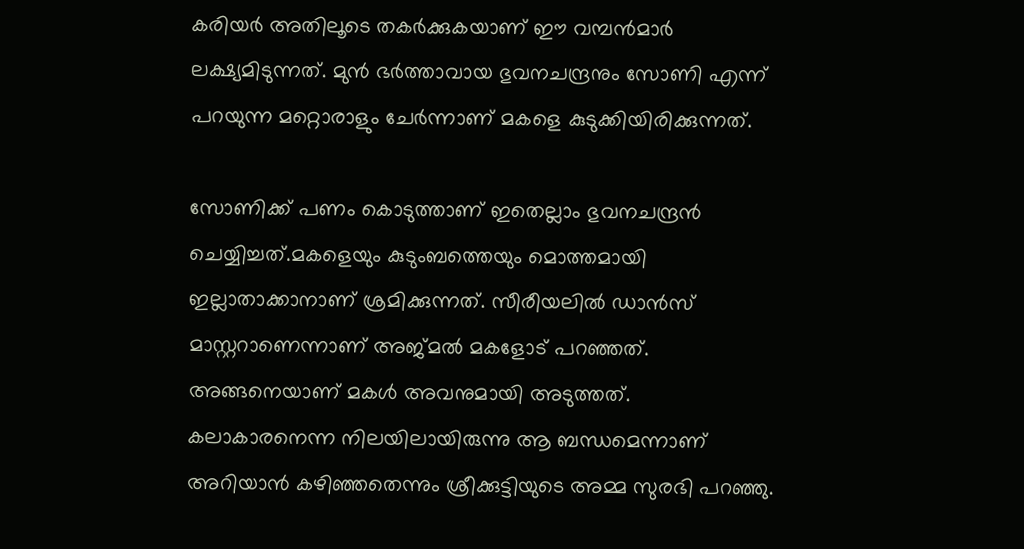കരിയര്‍ അതിലൂടെ തകര്‍ക്കുകയാണ് ഈ വമ്പന്‍മാര്‍ ലക്ഷ്യമിടുന്നത്. മുന്‍ ഭര്‍ത്താവായ ഭുവനചന്ദ്രനും സോണി എന്ന് പറയുന്ന മറ്റൊരാളും ചേര്‍ന്നാണ് മകളെ കുടുക്കിയിരിക്കുന്നത്.

സോണിക്ക് പണം കൊടുത്താണ് ഇതെല്ലാം ഭുവനചന്ദ്രന്‍ ചെയ്യിച്ചത്.മകളെയും കുടുംബത്തെയും മൊത്തമായി ഇല്ലാതാക്കാനാണ് ശ്രമിക്കുന്നത്. സീരീയലില്‍ ഡാന്‍സ് മാസ്റ്ററാണെന്നാണ് അജ്മല്‍ മകളോട് പറഞ്ഞത്. അങ്ങനെയാണ് മകള്‍ അവനുമായി അടുത്തത്. കലാകാരനെന്ന നിലയിലായിരുന്നു ആ ബന്ധമെന്നാണ് അറിയാന്‍ കഴിഞ്ഞതെന്നും ശ്രീക്കുട്ടിയുടെ അമ്മ സുരഭി പറഞ്ഞു.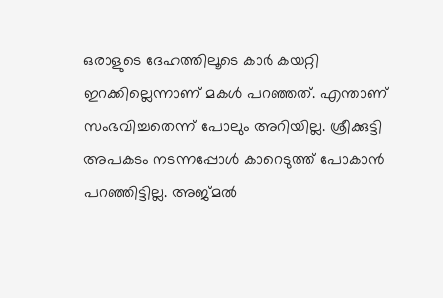ഒരാളുടെ ദേഹത്തിലൂടെ കാര്‍ കയറ്റി ഇറക്കില്ലെന്നാണ് മകള്‍ പറഞ്ഞത്. എന്താണ് സംഭവിച്ചതെന്ന് പോലും അറിയില്ല. ശ്രീക്കുട്ടി അപകടം നടന്നപ്പോള്‍ കാറെടുത്ത് പോകാന്‍ പറഞ്ഞിട്ടില്ല. അജ്മല്‍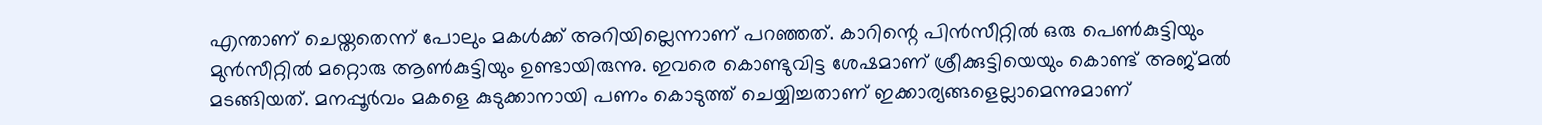എന്താണ് ചെയ്തതെന്ന് പോലും മകള്‍ക്ക് അറിയില്ലെന്നാണ് പറഞ്ഞത്. കാറിന്റെ പിന്‍സീറ്റില്‍ ഒരു പെണ്‍കുട്ടിയും മുന്‍സീറ്റില്‍ മറ്റൊരു ആണ്‍കുട്ടിയും ഉണ്ടായിരുന്നു. ഇവരെ കൊണ്ടുവിട്ട ശേഷമാണ് ശ്രീക്കുട്ടിയെയും കൊണ്ട് അജ്മല്‍ മടങ്ങിയത്. മനപ്പൂര്‍വം മകളെ കുടുക്കാനായി പണം കൊടുത്ത് ചെയ്യിച്ചതാണ് ഇക്കാര്യങ്ങളെല്ലാമെന്നുമാണ്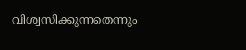വിശ്വസിക്കുന്നതെന്നും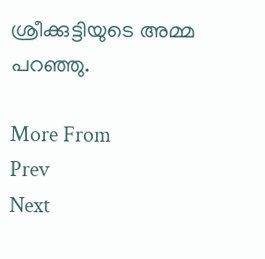ശ്രീക്കുട്ടിയുടെ അമ്മ പറഞ്ഞു.

More From
Prev
Next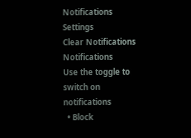Notifications
Settings
Clear Notifications
Notifications
Use the toggle to switch on notifications
  • Block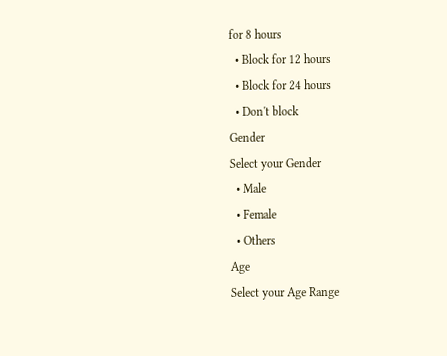for 8 hours
  • Block for 12 hours
  • Block for 24 hours
  • Don't block
Gender
Select your Gender
  • Male
  • Female
  • Others
Age
Select your Age Range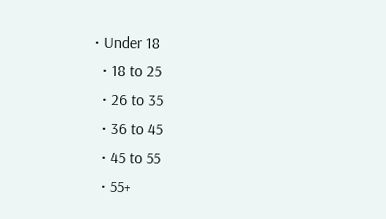• Under 18
  • 18 to 25
  • 26 to 35
  • 36 to 45
  • 45 to 55
  • 55+